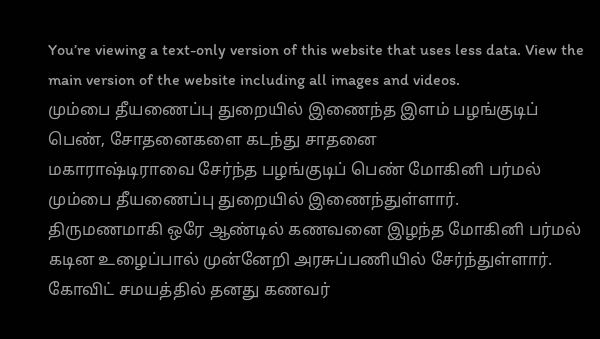You’re viewing a text-only version of this website that uses less data. View the main version of the website including all images and videos.
மும்பை தீயணைப்பு துறையில் இணைந்த இளம் பழங்குடிப் பெண், சோதனைகளை கடந்து சாதனை
மகாராஷ்டிராவை சேர்ந்த பழங்குடிப் பெண் மோகினி பர்மல் மும்பை தீயணைப்பு துறையில் இணைந்துள்ளார்.
திருமணமாகி ஒரே ஆண்டில் கணவனை இழந்த மோகினி பர்மல் கடின உழைப்பால் முன்னேறி அரசுப்பணியில் சேர்ந்துள்ளார்.
கோவிட் சமயத்தில் தனது கணவர்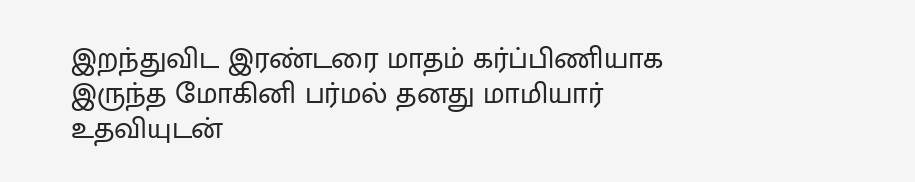இறந்துவிட இரண்டரை மாதம் கர்ப்பிணியாக இருந்த மோகினி பர்மல் தனது மாமியார் உதவியுடன்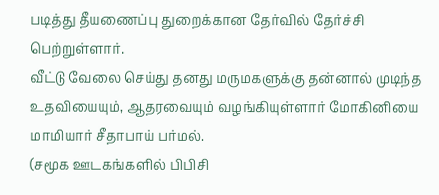படித்து தீயணைப்பு துறைக்கான தேர்வில் தேர்ச்சி பெற்றுள்ளார்.
வீட்டு வேலை செய்து தனது மருமகளுக்கு தன்னால் முடிந்த உதவியையும், ஆதரவையும் வழங்கியுள்ளார் மோகினியை மாமியார் சீதாபாய் பர்மல்.
(சமூக ஊடகங்களில் பிபிசி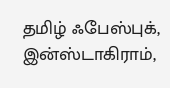தமிழ் ஃபேஸ்புக், இன்ஸ்டாகிராம்,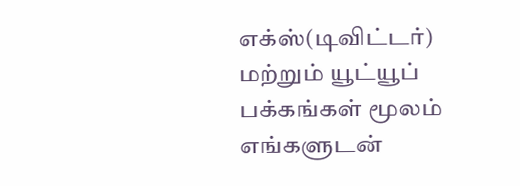எக்ஸ்(டிவிட்டர்) மற்றும் யூட்யூப் பக்கங்கள் மூலம் எங்களுடன்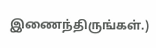இணைந்திருங்கள்.)